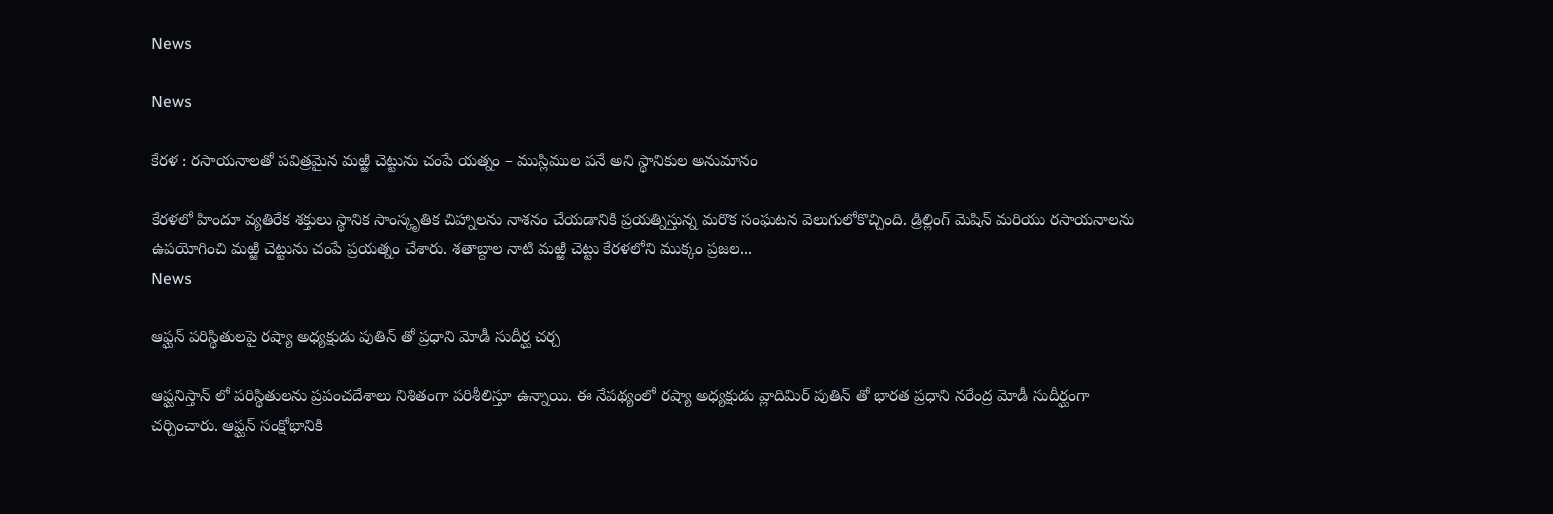News

News

కేరళ : రసాయనాలతో పవిత్రమైన మఱ్ఱి చెట్టును చంపే యత్నం – ముస్లిముల పనే అని స్థానికుల అనుమానం

కేరళలో హిందూ వ్యతిరేక శక్తులు స్థానిక సాంస్కృతిక చిహ్నాలను నాశనం చేయడానికి ప్రయత్నిస్తున్న మరొక సంఘటన వెలుగులోకొచ్చింది. డ్రిల్లింగ్ మెషిన్ మరియు రసాయనాలను ఉపయోగించి మఱ్ఱి చెట్టును చంపే ప్రయత్నం చేశారు. శతాబ్దాల నాటి మఱ్ఱి చెట్టు కేరళలోని ముక్కం ప్రజల...
News

ఆఫ్ఘన్ పరిస్థితులపై రష్యా అధ్యక్షుడు పుతిన్ తో ప్రధాని మోడీ సుదీర్ఘ చర్చ

ఆఫ్ఘనిస్తాన్ లో పరిస్థితులను ప్రపంచదేశాలు నిశితంగా పరిశీలిస్తూ ఉన్నాయి. ఈ నేపథ్యంలో రష్యా అధ్యక్షుడు వ్లాదిమిర్ పుతిన్ తో భారత ప్రధాని నరేంద్ర మోడీ సుదీర్ఘంగా చర్చించారు. ఆఫ్ఘన్ సంక్షోభానికి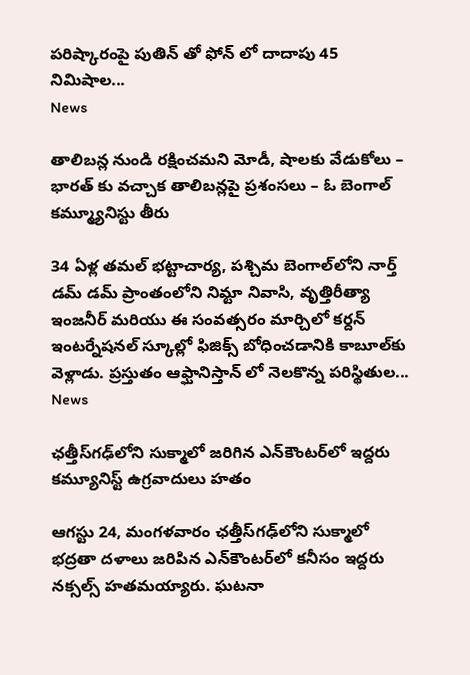పరిష్కారంపై పుతిన్ తో ఫోన్ లో దాదాపు 45 నిమిషాల...
News

తాలిబన్ల నుండి రక్షించమని మోడీ, షాలకు వేడుకోలు – భారత్ కు వచ్చాక తాలిబన్లపై ప్రశంసలు – ఓ బెంగాల్ కమ్మ్యూనిస్టు తీరు

34 ఏళ్ల తమల్ భట్టాచార్య, పశ్చిమ బెంగాల్‌లోని నార్త్ డమ్ డమ్ ప్రాంతంలోని నిమ్టా నివాసి, వృత్తిరీత్యా ఇంజనీర్ మరియు ఈ సంవత్సరం మార్చిలో కర్దన్ ఇంటర్నేషనల్ స్కూల్లో ఫిజిక్స్ బోధించడానికి కాబూల్‌కు వెళ్లాడు. ప్రస్తుతం ఆఫ్ఘానిస్తాన్ లో నెలకొన్న పరిస్థితుల...
News

ఛత్తీస్‌గఢ్‌లోని సుక్మాలో జరిగిన ఎన్‌కౌంటర్‌లో ఇద్దరు కమ్యూనిస్ట్ ఉగ్రవాదులు హతం

ఆగస్టు 24, మంగళవారం ఛత్తీస్‌గఢ్‌లోని సుక్మాలో భద్రతా దళాలు జరిపిన ఎన్‌కౌంటర్‌లో కనీసం ఇద్దరు నక్సల్స్ హతమయ్యారు. ఘటనా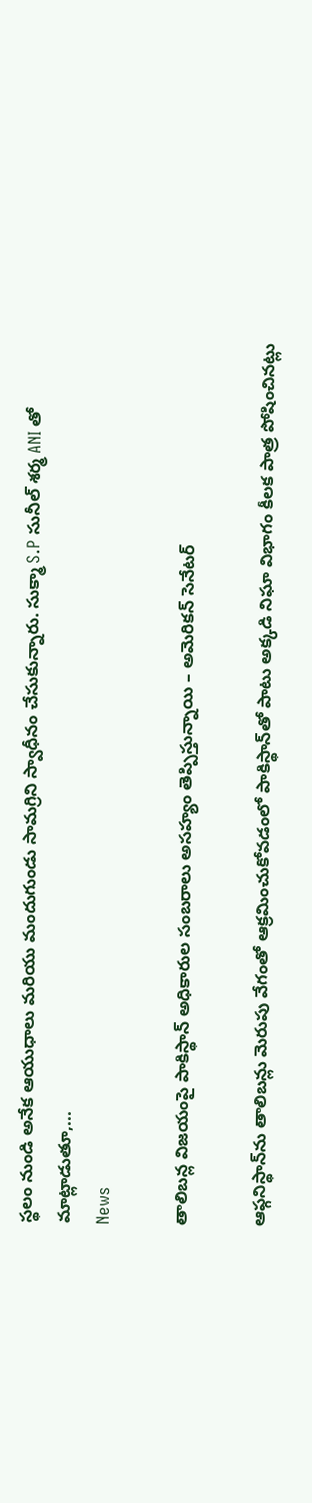స్థలం నుండి అనేక ఆయుధాలు మరియు మందుగుండు సామగ్రిని స్వాధీనం చేసుకున్నారు. సుక్మా S.P సునీల్ శర్మ ANI తో మాట్లాడుతూ,...
News

తాలిబన్ల విజయంపై పాకిస్థాన్‌ అధికారుల సంబరాలు అసహ్యం తెప్పిస్తున్నాయి – అమెరికన్ సెనేటర్

ఆఫ్గనిస్థాన్‌ను తాలిబన్లు మెరుపు వేగంతో ఆక్రమించుకోవడంలో పాకిస్థాన్‌తో పాటు అక్కడి నిఘా విభాగం కీలక పాత్ర పోషించినట్లు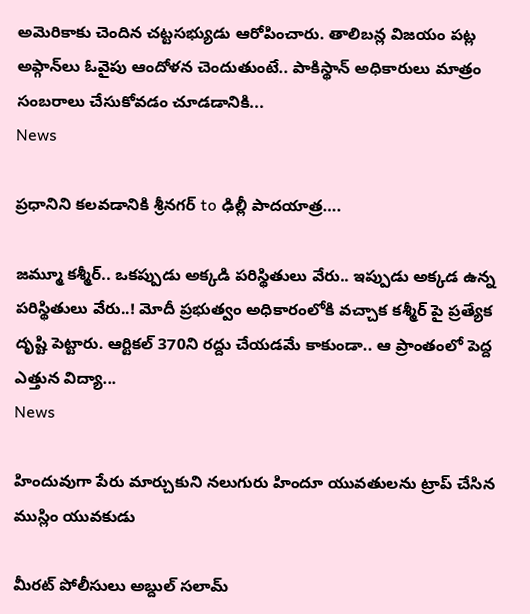అమెరికాకు చెందిన చట్టసభ్యుడు ఆరోపించారు. తాలిబన్ల విజయం పట్ల అఫ్గాన్‌లు ఓవైపు ఆందోళన చెందుతుంటే.. పాకిస్థాన్‌ అధికారులు మాత్రం సంబరాలు చేసుకోవడం చూడడానికి...
News

ప్రధానిని కలవడానికి శ్రీనగర్ to ఢిల్లీ పాదయాత్ర….

జమ్మూ కశ్మీర్.. ఒకప్పుడు అక్కడి పరిస్థితులు వేరు.. ఇప్పుడు అక్కడ ఉన్న పరిస్థితులు వేరు..! మోదీ ప్రభుత్వం అధికారంలోకి వచ్చాక కశ్మీర్ పై ప్రత్యేక దృష్టి పెట్టారు. ఆర్టికల్ 370ని రద్దు చేయడమే కాకుండా.. ఆ ప్రాంతంలో పెద్ద ఎత్తున విద్యా...
News

హిందువుగా పేరు మార్చుకుని నలుగురు హిందూ యువతులను ట్రాప్ చేసిన ముస్లిం యువకుడు

మీరట్ పోలీసులు అబ్దుల్ సలామ్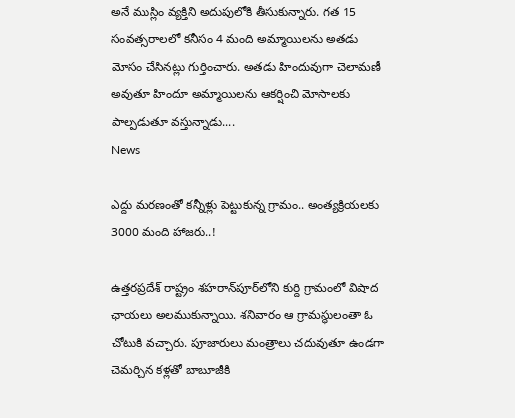అనే ముస్లిం వ్యక్తిని అదుపులోకి తీసుకున్నారు. గత 15 సంవత్సరాలలో కనీసం 4 మంది అమ్మాయిలను అతడు మోసం చేసినట్లు గుర్తించారు. అతడు హిందువుగా చెలామణీ అవుతూ హిందూ అమ్మాయిలను ఆకర్షించి మోసాలకు పాల్పడుతూ వస్తున్నాడు....
News

ఎద్దు మరణంతో కన్నీళ్లు పెట్టుకున్న గ్రామం.. అంత్యక్రియలకు 3000 మంది హాజరు..!

ఉత్తరప్రదేశ్ రాష్ట్రం శహరాన్‌పూర్‌లోని కుర్ది గ్రామంలో విషాద ఛాయలు అలముకున్నాయి. శనివారం ఆ గ్రామస్థులంతా ఓ చోటుకి వచ్చారు. పూజారులు మంత్రాలు చదువుతూ ఉండగా చెమర్చిన కళ్లతో బాబూజీకి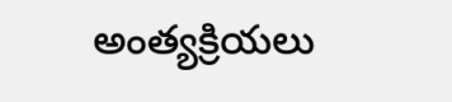అంత్యక్రియలు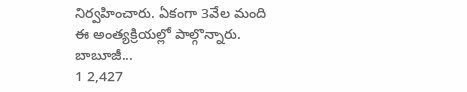నిర్వహించారు. ఏకంగా 3వేల మంది ఈ అంత్యక్రియల్లో పాల్గొన్నారు. బాబూజీ...
1 2,427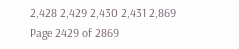2,428 2,429 2,430 2,431 2,869
Page 2429 of 2869